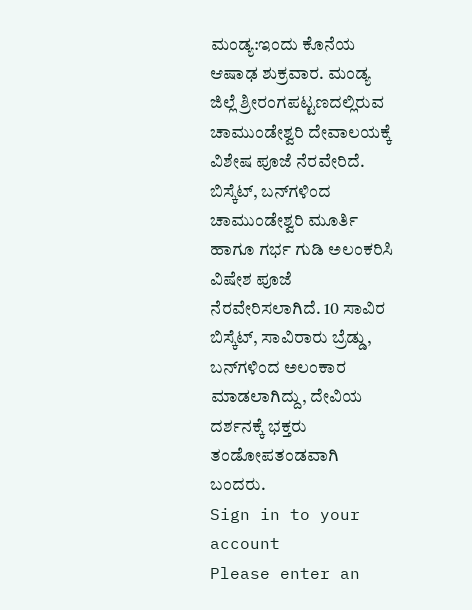ಮಂಡ್ಯ:ಇಂದು ಕೊನೆಯ ಆಷಾಢ ಶುಕ್ರವಾರ. ಮಂಡ್ಯ ಜಿಲ್ಲೆ ಶ್ರೀರಂಗಪಟ್ಟಣದಲ್ಲಿರುವ ಚಾಮುಂಡೇಶ್ವರಿ ದೇವಾಲಯಕ್ಕೆ ವಿಶೇಷ ಪೂಜೆ ನೆರವೇರಿದೆ.
ಬಿಸ್ಕೆಟ್, ಬನ್‌ಗಳಿಂದ ಚಾಮುಂಡೇಶ್ವರಿ ಮೂರ್ತಿ ಹಾಗೂ ಗರ್ಭ ಗುಡಿ ಅಲಂಕರಿಸಿ ವಿಷೇಶ ಪೂಜೆ ನೆರವೇರಿಸಲಾಗಿದೆ. 10 ಸಾವಿರ ಬಿಸ್ಕೆಟ್, ಸಾವಿರಾರು ಬ್ರೆಡ್ಡು, ಬನ್‌ಗಳಿಂದ ಅಲಂಕಾರ ಮಾಡಲಾಗಿದ್ದು, ದೇವಿಯ ದರ್ಶನಕ್ಕೆ ಭಕ್ತರು ತಂಡೋಪತಂಡವಾಗಿ ಬಂದರು.
Sign in to your account
Please enter an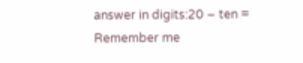answer in digits:20 − ten =
Remember me